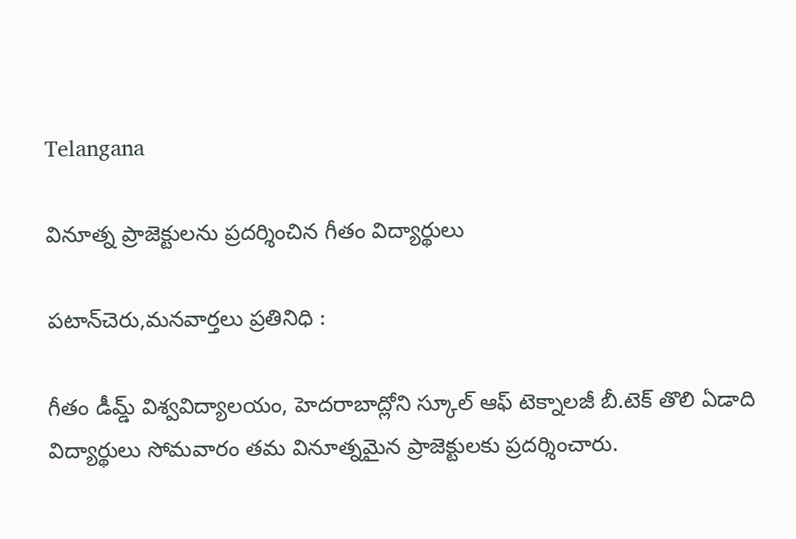Telangana

వినూత్న ప్రాజెక్టులను ప్రదర్శించిన గీతం విద్యార్థులు

పటాన్‌చెరు,మనవార్తలు ప్రతినిధి :

గీతం డీమ్డ్ విశ్వవిద్యాలయం, హెదరాబాద్లోని స్కూల్ ఆఫ్ టెక్నాలజీ బీ.టెక్ తొలి ఏడాది విద్యార్థులు సోమవారం తమ వినూత్నమైన ప్రాజెక్టులకు ప్రదర్శించారు.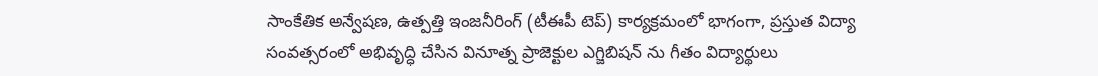సాంకేతిక అన్వేషణ, ఉత్పత్తి ఇంజనీరింగ్ (టీఈపీ టెప్) కార్యక్రమంలో భాగంగా, ప్రస్తుత విద్యా సంవత్సరంలో అభివృద్ధి చేసిన వినూత్న ప్రాజెక్టుల ఎగ్జిబిషన్ ను గీతం విద్యార్థులు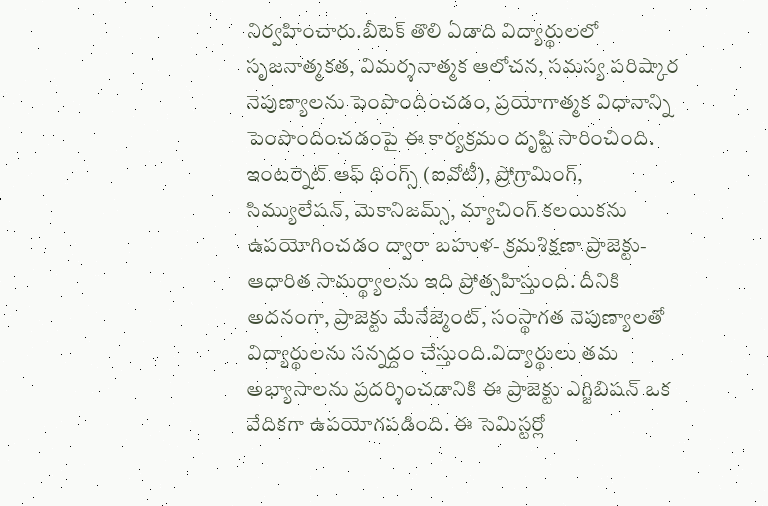నిర్వహించారు.బీటెక్ తొలి ఏడాది విద్యార్థులలో సృజనాత్మకత, విమర్శనాత్మక ఆలోచన, సమస్య పరిష్కార నెపుణ్యాలను పెంపొందించడం, ప్రయోగాత్మక విధానాన్ని పెంపొందించడంపై ఈ కార్యక్రమం దృష్టి సారించింది. ఇంటర్నెట్ ఆఫ్ థింగ్స్ (ఐవోటీ), ప్రోగ్రామింగ్, సిమ్యులేషన్, మెకానిజమ్స్, మ్యాచింగ్ కలయికను ఉపయోగించడం ద్వారా బహుళ- క్రమశిక్షణా ప్రాజెక్టు-ఆధారిత సామర్థ్యాలను ఇది ప్రోత్సహిస్తుంది. దీనికి అదనంగా, ప్రాజెక్టు మేనేజ్మెంట్, సంస్థాగత నెపుణ్యాలతో విద్యార్థులను సన్నద్దం చేస్తుంది.విద్యార్థులు తమ అభ్యాసాలను ప్రదర్శించడానికి ఈ ప్రాజెక్టు ఎగ్జిబిషన్ ఒక వేదికగా ఉపయోగపడింది. ఈ సెమిస్టర్లో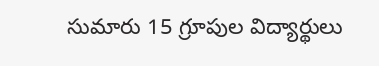సుమారు 15 గ్రూపుల విద్యార్థులు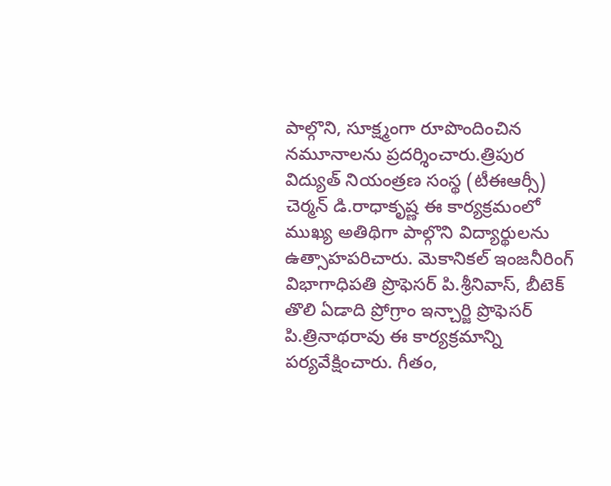పాల్గొని, సూక్ష్మంగా రూపొందించిన నమూనాలను ప్రదర్శించారు.త్రిపుర విద్యుత్ నియంత్రణ సంస్థ (టీఈఆర్సీ) చెర్మన్ డి.రాధాకృష్ణ ఈ కార్యక్రమంలో ముఖ్య అతిథిగా పాల్గొని విద్యార్థులను ఉత్సాహపరిచారు. మెకానికల్ ఇంజనీరింగ్ విభాగాధిపతి ప్రొఫెసర్ పి.శ్రీనివాస్, బీటెక్ తొలి ఏడాది ప్రోగ్రాం ఇన్చార్జి ప్రొఫెసర్ పి.త్రినాథరావు ఈ కార్యక్రమాన్ని పర్యవేక్షించారు. గీతం,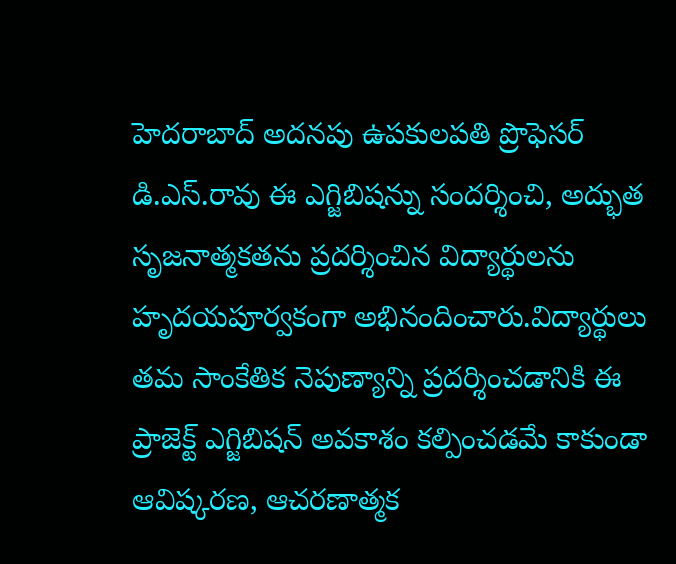హెదరాబాద్ అదనపు ఉపకులపతి ప్రొఫెసర్ డి.ఎస్.రావు ఈ ఎగ్జిబిషన్ను సందర్శించి, అద్భుత సృజనాత్మకతను ప్రదర్శించిన విద్యార్థులను హృదయపూర్వకంగా అభినందించారు.విద్యార్థులు తమ సాంకేతిక నెపుణ్యాన్ని ప్రదర్శించడానికి ఈ ప్రాజెక్ట్ ఎగ్జిబిషన్ అవకాశం కల్పించడమే కాకుండా ఆవిష్కరణ, ఆచరణాత్మక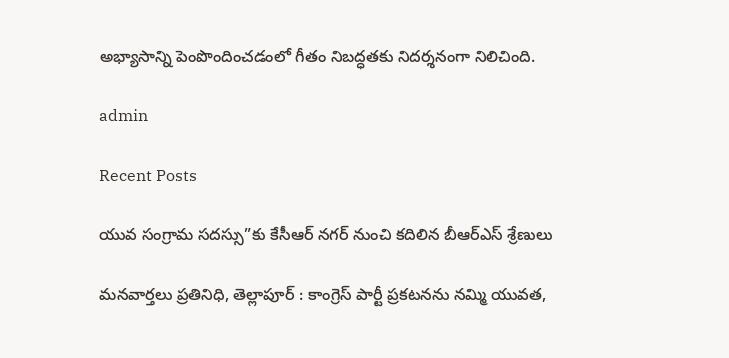అభ్యాసాన్ని పెంపొందించడంలో గీతం నిబద్ధతకు నిదర్శనంగా నిలిచింది.

admin

Recent Posts

యువ సంగ్రామ సదస్సు”కు కేసీఆర్ నగర్ నుంచి కదిలిన బీఆర్ఎస్ శ్రేణులు

మనవార్తలు ప్రతినిధి, తెల్లాపూర్ : కాంగ్రెస్ పార్టీ ప్రకటనను నమ్మి యువత,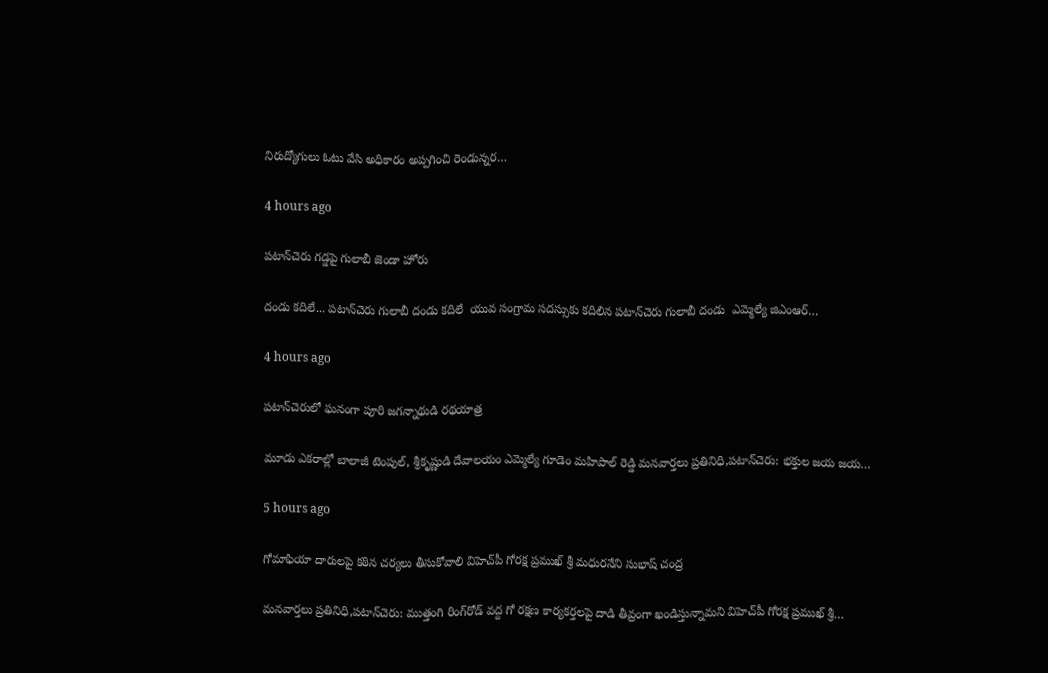నిరుద్యోగులు ఓటు వేసి అధికారం అప్పగించి రెండున్నర…

4 hours ago

పటాన్‌చెరు గడ్డపై గులాబీ జెండా హోరు

దండు కదిలే... పటాన్‌చెరు గులాబీ దండు కదిలే  యువ సంగ్రామ సదస్సుకు కదిలిన పటాన్‌చెరు గులాబీ దండు  ఎమ్మెల్యే జిఎంఆర్…

4 hours ago

పటాన్‌చెరులో ఘనంగా పూరి జగన్నాథుడి రథయాత్ర

మూడు ఎకరాల్లో బాలాజీ టెంపుల్, శ్రీకృష్ణుడి దేవాలయం ఎమ్మెల్యే గూడెం మహిపాల్ రెడ్డి మనవార్తలు ప్రతినిధి,పటాన్‌చెరు: భక్తుల జయ జయ…

5 hours ago

గోమాఫియా దారులపై కఠిన చర్యలు తీసుకోవాలి విహెచ్‌పీ గోరక్ష ప్రముఖ్ శ్రీ మధురనేని సుభాష్ చంద్ర

మనవార్తలు ప్రతినిధి,పటాన్‌చెరు: ముత్తంగి రింగ్‌రోడ్ వద్ద గో రక్షణ కార్యకర్తలపై దాడి తీవ్రంగా ఖండిస్తున్నామని విహెచ్‌పీ గోరక్ష ప్రముఖ్ శ్రీ…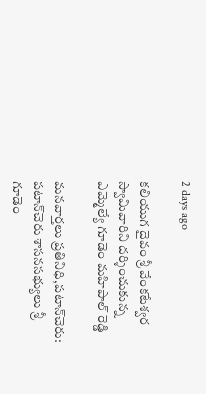2 days ago

కలియుగ దైవం శ్రీ వేంకటేశ్వర స్వామివారిని దర్శించుకున్న ఎమ్మెల్యే గూడెం మహిపాల్ రెడ్డి

మనవార్తలు ప్రతినిధి,పటాన్‌చెరు: పటాన్‌చెరు శాసనసభ్యులు శ్రీ గూడెం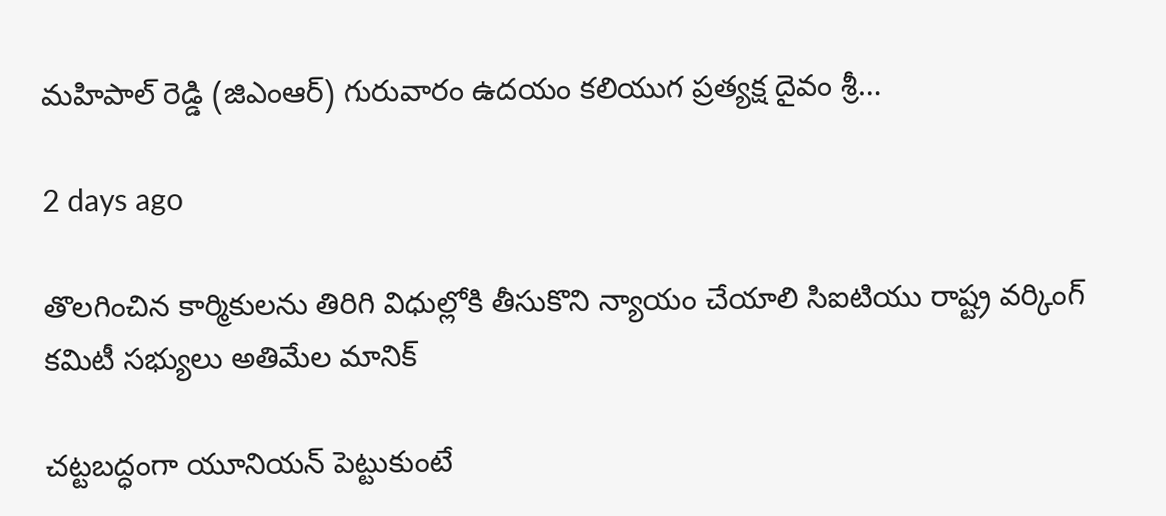మహిపాల్ రెడ్డి (జిఎంఆర్) గురువారం ఉదయం కలియుగ ప్రత్యక్ష దైవం శ్రీ…

2 days ago

తొలగించిన కార్మికులను తిరిగి విధుల్లోకి తీసుకొని న్యాయం చేయాలి సిఐటియు రాష్ట్ర వర్కింగ్ కమిటీ సభ్యులు అతిమేల మానిక్

చట్టబద్ధంగా యూనియన్ పెట్టుకుంటే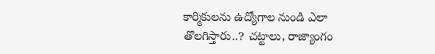కార్మికులను ఉద్యోగాల నుండి ఎలా తొలగిస్తారు..? చట్టాలు, రాజ్యాంగం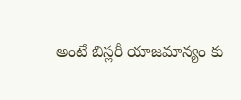అంటే బిస్లరీ యాజమాన్యం కు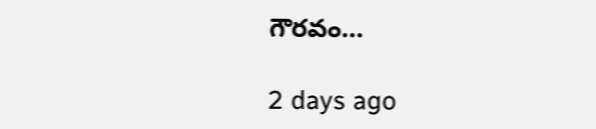గౌరవం…

2 days ago